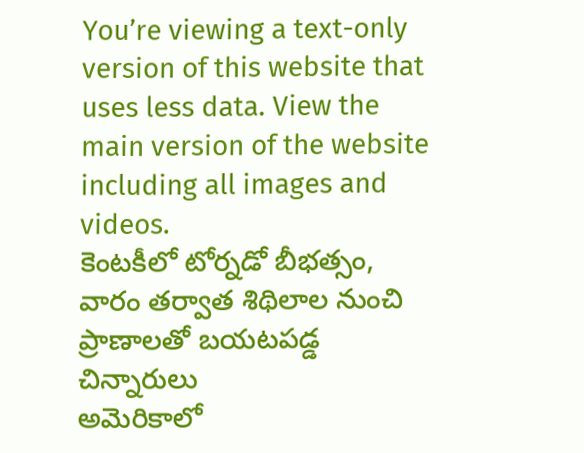You’re viewing a text-only version of this website that uses less data. View the main version of the website including all images and videos.
కెంటకీలో టోర్నడో బీభత్సం, వారం తర్వాత శిథిలాల నుంచి ప్రాణాలతో బయటపడ్డ చిన్నారులు
అమెరికాలో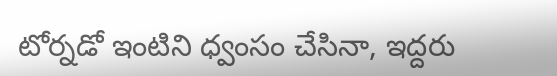టోర్నడో ఇంటిని ధ్వంసం చేసినా, ఇద్దరు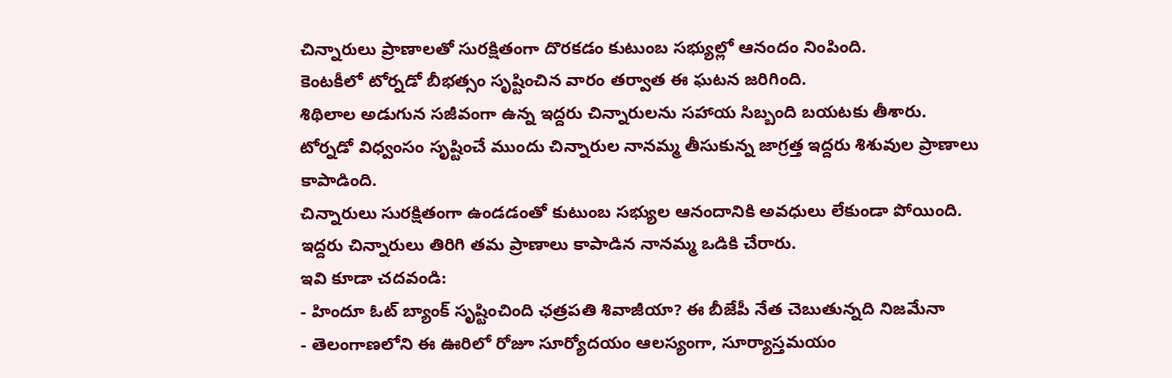చిన్నారులు ప్రాణాలతో సురక్షితంగా దొరకడం కుటుంబ సభ్యుల్లో ఆనందం నింపింది.
కెంటకీలో టోర్నడో బీభత్సం సృష్టించిన వారం తర్వాత ఈ ఘటన జరిగింది.
శిథిలాల అడుగున సజీవంగా ఉన్న ఇద్దరు చిన్నారులను సహాయ సిబ్బంది బయటకు తీశారు.
టోర్నడో విధ్వంసం సృష్టించే ముందు చిన్నారుల నానమ్మ తీసుకున్న జాగ్రత్త ఇద్దరు శిశువుల ప్రాణాలు కాపాడింది.
చిన్నారులు సురక్షితంగా ఉండడంతో కుటుంబ సభ్యుల ఆనందానికి అవధులు లేకుండా పోయింది.
ఇద్దరు చిన్నారులు తిరిగి తమ ప్రాణాలు కాపాడిన నానమ్మ ఒడికి చేరారు.
ఇవి కూడా చదవండి:
- హిందూ ఓట్ బ్యాంక్ సృష్టించింది ఛత్రపతి శివాజీయా? ఈ బీజేపీ నేత చెబుతున్నది నిజమేనా
- తెలంగాణలోని ఈ ఊరిలో రోజూ సూర్యోదయం ఆలస్యంగా, సూర్యాస్తమయం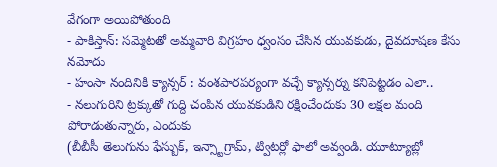వేగంగా అయిపోతుంది
- పాకిస్తాన్: సమ్మెటతో అమ్మవారి విగ్రహం ధ్వంసం చేసిన యువకుడు, దైవదూషణ కేసు నమోదు
- హంసా నందినికి క్యాన్సర్ : వంశపారపర్యంగా వచ్చే క్యాన్సర్ను కనిపెట్టడం ఎలా..
- నలుగురిని ట్రక్కుతో గుద్ది చంపిన యువకుడిని రక్షించేందుకు 30 లక్షల మంది పోరాడుతున్నారు, ఎందుకు
(బీబీసీ తెలుగును ఫేస్బుక్, ఇన్స్టాగ్రామ్, ట్విటర్లో ఫాలో అవ్వండి. యూట్యూబ్లో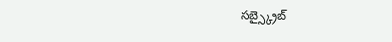సబ్స్క్రైబ్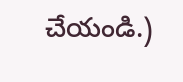చేయండి.)